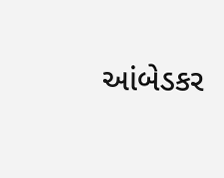આંબેડકર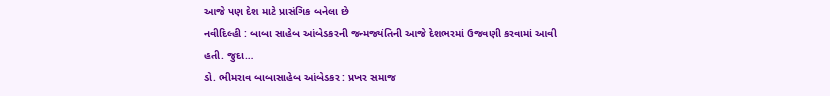આજે પણ દેશ માટે પ્રાસંગિક બનેલા છે
નવીદિલ્હી : બાબા સાહેબ આંબેડકરની જન્મજ્યંતિની આજે દેશભરમાં ઉજવણી કરવામાં આવી હતી. જુદા…
ડો. ભીમરાવ બાબાસાહેબ આંબેડકર : પ્રખર સમાજ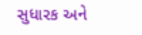સુધારક અને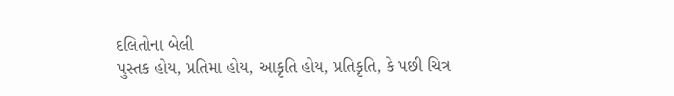દલિતોના બેલી
પુસ્તક હોય, પ્રતિમા હોય, આકૃતિ હોય, પ્રતિકૃતિ, કે પછી ચિત્ર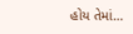હોય તેમાં…